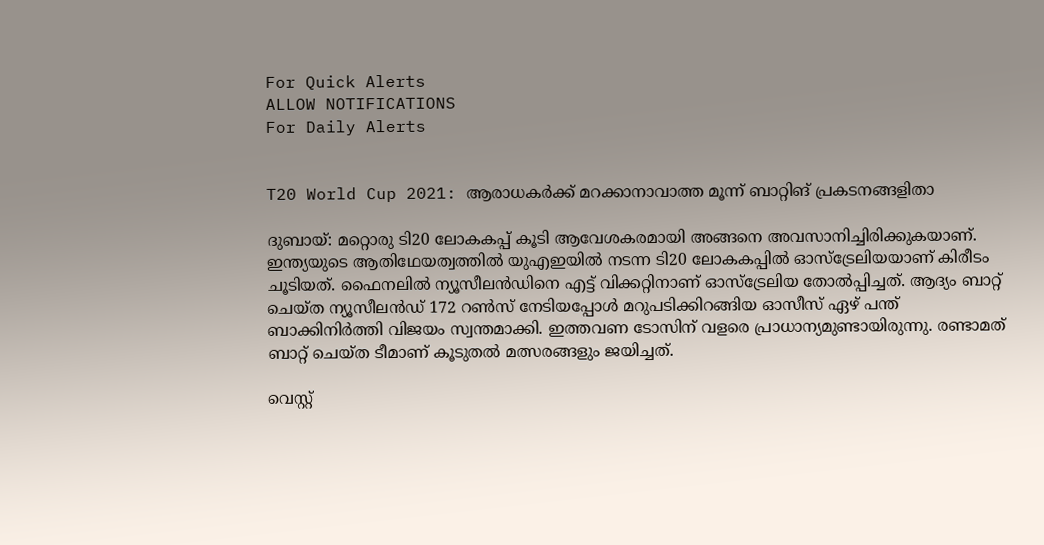For Quick Alerts
ALLOW NOTIFICATIONS
For Daily Alerts


T20 World Cup 2021: ആരാധകര്‍ക്ക് മറക്കാനാവാത്ത മൂന്ന് ബാറ്റിങ് പ്രകടനങ്ങളിതാ

ദുബായ്: മറ്റൊരു ടി20 ലോകകപ്പ് കൂടി ആവേശകരമായി അങ്ങനെ അവസാനിച്ചിരിക്കുകയാണ്. ഇന്ത്യയുടെ ആതിഥേയത്വത്തില്‍ യുഎഇയില്‍ നടന്ന ടി20 ലോകകപ്പില്‍ ഓസ്‌ട്രേലിയയാണ് കിരീടം ചൂടിയത്. ഫൈനലില്‍ ന്യൂസീലന്‍ഡിനെ എട്ട് വിക്കറ്റിനാണ് ഓസ്‌ട്രേലിയ തോല്‍പ്പിച്ചത്. ആദ്യം ബാറ്റ് ചെയ്ത ന്യൂസീലന്‍ഡ് 172 റണ്‍സ് നേടിയപ്പോള്‍ മറുപടിക്കിറങ്ങിയ ഓസീസ് ഏഴ് പന്ത് ബാക്കിനിര്‍ത്തി വിജയം സ്വന്തമാക്കി. ഇത്തവണ ടോസിന് വളരെ പ്രാധാന്യമുണ്ടായിരുന്നു. രണ്ടാമത് ബാറ്റ് ചെയ്ത ടീമാണ് കൂടുതല്‍ മത്സരങ്ങളും ജയിച്ചത്.

വെസ്റ്റ്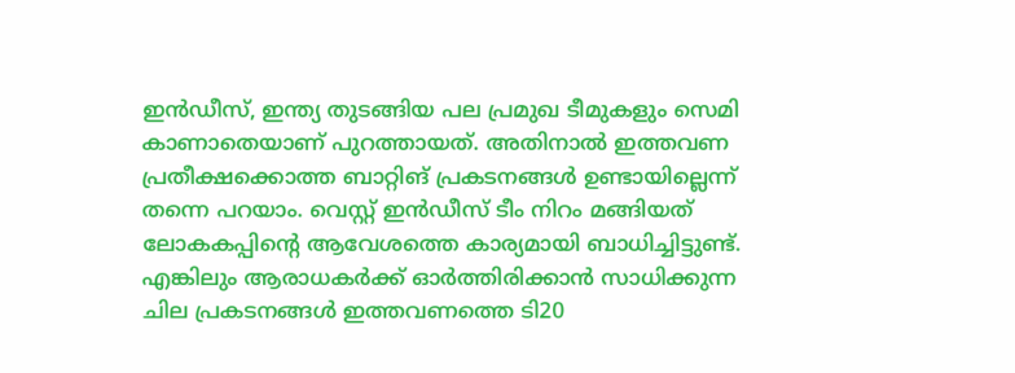ഇന്‍ഡീസ്, ഇന്ത്യ തുടങ്ങിയ പല പ്രമുഖ ടീമുകളും സെമി കാണാതെയാണ് പുറത്തായത്. അതിനാല്‍ ഇത്തവണ പ്രതീക്ഷക്കൊത്ത ബാറ്റിങ് പ്രകടനങ്ങള്‍ ഉണ്ടായില്ലെന്ന് തന്നെ പറയാം. വെസ്റ്റ് ഇന്‍ഡീസ് ടീം നിറം മങ്ങിയത് ലോകകപ്പിന്റെ ആവേശത്തെ കാര്യമായി ബാധിച്ചിട്ടുണ്ട്. എങ്കിലും ആരാധകര്‍ക്ക് ഓര്‍ത്തിരിക്കാന്‍ സാധിക്കുന്ന ചില പ്രകടനങ്ങള്‍ ഇത്തവണത്തെ ടി20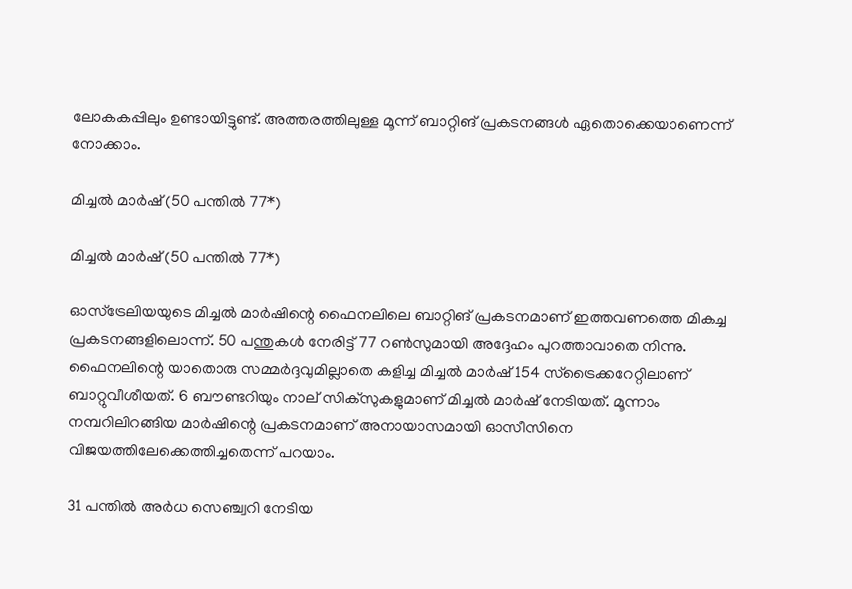ലോകകപ്പിലും ഉണ്ടായിട്ടുണ്ട്. അത്തരത്തിലുള്ള മൂന്ന് ബാറ്റിങ് പ്രകടനങ്ങള്‍ ഏതൊക്കെയാണെന്ന് നോക്കാം.

മിച്ചല്‍ മാര്‍ഷ് (50 പന്തില്‍ 77*)

മിച്ചല്‍ മാര്‍ഷ് (50 പന്തില്‍ 77*)

ഓസ്‌ട്രേലിയയുടെ മിച്ചല്‍ മാര്‍ഷിന്റെ ഫൈനലിലെ ബാറ്റിങ് പ്രകടനമാണ് ഇത്തവണത്തെ മികച്ച പ്രകടനങ്ങളിലൊന്ന്. 50 പന്തുകള്‍ നേരിട്ട് 77 റണ്‍സുമായി അദ്ദേഹം പുറത്താവാതെ നിന്നു. ഫൈനലിന്റെ യാതൊരു സമ്മര്‍ദ്ദവുമില്ലാതെ കളിച്ച മിച്ചല്‍ മാര്‍ഷ് 154 സ്‌ട്രൈക്കറേറ്റിലാണ് ബാറ്റുവീശീയത്. 6 ബൗണ്ടറിയും നാല് സിക്‌സുകളുമാണ് മിച്ചല്‍ മാര്‍ഷ് നേടിയത്. മൂന്നാം നമ്പറിലിറങ്ങിയ മാര്‍ഷിന്റെ പ്രകടനമാണ് അനായാസമായി ഓസീസിനെ വിജയത്തിലേക്കെത്തിച്ചതെന്ന് പറയാം.

31 പന്തില്‍ അര്‍ധ സെഞ്ച്വറി നേടിയ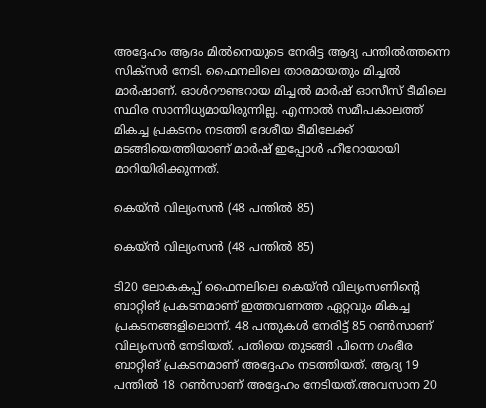അദ്ദേഹം ആദം മില്‍നെയുടെ നേരിട്ട ആദ്യ പന്തില്‍ത്തന്നെ സിക്‌സര്‍ നേടി. ഫൈനലിലെ താരമായതും മിച്ചല്‍ മാര്‍ഷാണ്. ഓള്‍റൗണ്ടറായ മിച്ചല്‍ മാര്‍ഷ് ഓസീസ് ടീമിലെ സ്ഥിര സാന്നിധ്യമായിരുന്നില്ല. എന്നാല്‍ സമീപകാലത്ത് മികച്ച പ്രകടനം നടത്തി ദേശീയ ടീമിലേക്ക് മടങ്ങിയെത്തിയാണ് മാര്‍ഷ് ഇപ്പോള്‍ ഹീറോയായി മാറിയിരിക്കുന്നത്.

കെയ്ന്‍ വില്യംസന്‍ (48 പന്തില്‍ 85)

കെയ്ന്‍ വില്യംസന്‍ (48 പന്തില്‍ 85)

ടി20 ലോകകപ്പ് ഫൈനലിലെ കെയ്ന്‍ വില്യംസണിന്റെ ബാറ്റിങ് പ്രകടനമാണ് ഇത്തവണത്ത ഏറ്റവും മികച്ച പ്രകടനങ്ങളിലൊന്ന്. 48 പന്തുകള്‍ നേരിട്ട് 85 റണ്‍സാണ് വില്യംസന്‍ നേടിയത്. പതിയെ തുടങ്ങി പിന്നെ ഗംഭീര ബാറ്റിങ് പ്രകടനമാണ് അദ്ദേഹം നടത്തിയത്. ആദ്യ 19 പന്തില്‍ 18 റണ്‍സാണ് അദ്ദേഹം നേടിയത്.അവസാന 20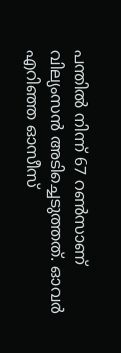പന്തില്‍ നിന്ന് 67 റണ്‍സാണ് വില്യംസന്‍ അടിച്ചെടുത്തത്. ഓവര്‍ എറിഞ്ഞ ഓസീസ്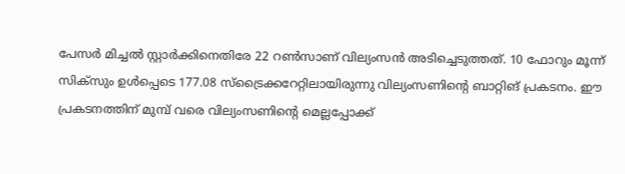പേസര്‍ മിച്ചല്‍ സ്റ്റാര്‍ക്കിനെതിരേ 22 റണ്‍സാണ് വില്യംസന്‍ അടിച്ചെടുത്തത്. 10 ഫോറും മൂന്ന് സിക്‌സും ഉള്‍പ്പെടെ 177.08 സ്‌ട്രൈക്കറേറ്റിലായിരുന്നു വില്യംസണിന്റെ ബാറ്റിങ് പ്രകടനം. ഈ പ്രകടനത്തിന് മുമ്പ് വരെ വില്യംസണിന്റെ മെല്ലപ്പോക്ക്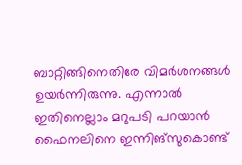ബാറ്റിങ്ങിനെതിരേ വിമര്‍ശനങ്ങള്‍ ഉയര്‍ന്നിരുന്നു. എന്നാല്‍ ഇതിനെല്ലാം മറുപടി പറയാന്‍ ഫൈനലിനെ ഇന്നിങ്‌സുകൊണ്ട്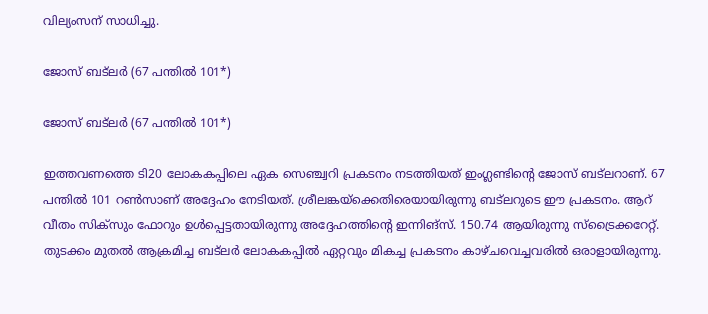വില്യംസന് സാധിച്ചു.

ജോസ് ബട്‌ലര്‍ (67 പന്തില്‍ 101*)

ജോസ് ബട്‌ലര്‍ (67 പന്തില്‍ 101*)

ഇത്തവണത്തെ ടി20 ലോകകപ്പിലെ ഏക സെഞ്ച്വറി പ്രകടനം നടത്തിയത് ഇംഗ്ലണ്ടിന്റെ ജോസ് ബട്‌ലറാണ്. 67 പന്തില്‍ 101 റണ്‍സാണ് അദ്ദേഹം നേടിയത്. ശ്രീലങ്കയ്‌ക്കെതിരെയായിരുന്നു ബട്‌ലറുടെ ഈ പ്രകടനം. ആറ് വീതം സിക്‌സും ഫോറും ഉള്‍പ്പെട്ടതായിരുന്നു അദ്ദേഹത്തിന്റെ ഇന്നിങ്‌സ്. 150.74 ആയിരുന്നു സ്‌ട്രൈക്കറേറ്റ്. തുടക്കം മുതല്‍ ആക്രമിച്ച ബട്‌ലര്‍ ലോകകപ്പില്‍ ഏറ്റവും മികച്ച പ്രകടനം കാഴ്ചവെച്ചവരില്‍ ഒരാളായിരുന്നു.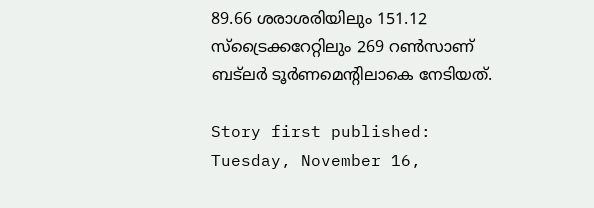89.66 ശരാശരിയിലും 151.12 സ്‌ട്രൈക്കറേറ്റിലും 269 റണ്‍സാണ് ബട്‌ലര്‍ ടൂര്‍ണമെന്റിലാകെ നേടിയത്.

Story first published: Tuesday, November 16,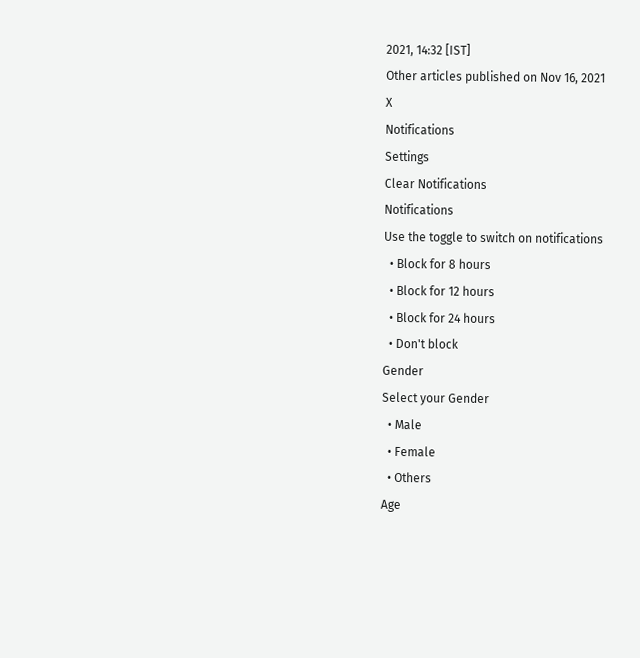2021, 14:32 [IST]
Other articles published on Nov 16, 2021
X
Notifications
Settings
Clear Notifications
Notifications
Use the toggle to switch on notifications
  • Block for 8 hours
  • Block for 12 hours
  • Block for 24 hours
  • Don't block
Gender
Select your Gender
  • Male
  • Female
  • Others
Age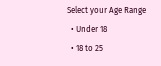Select your Age Range
  • Under 18
  • 18 to 25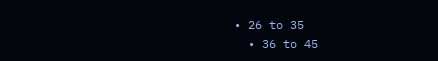• 26 to 35
  • 36 to 45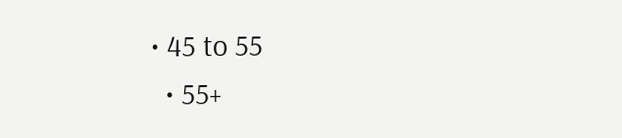• 45 to 55
  • 55+